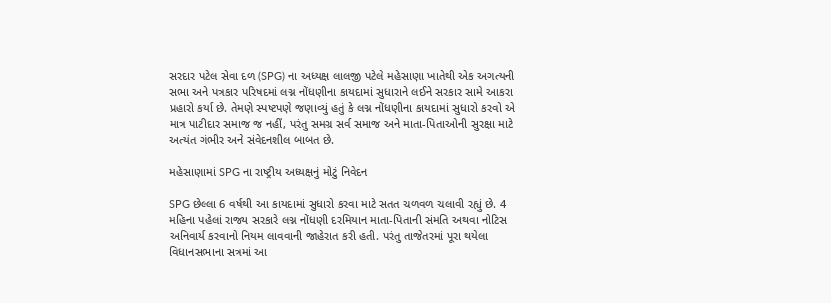સરદાર પટેલ સેવા દળ (SPG) ના અધ્યક્ષ લાલજી પટેલે મહેસાણા ખાતેથી એક અગત્યની સભા અને પત્રકાર પરિષદમાં લગ્ન નોંધણીના કાયદામાં સુધારાને લઈને સરકાર સામે આકરા પ્રહારો કર્યા છે. તેમણે સ્પષ્ટપણે જણાવ્યું હતું કે લગ્ન નોંધણીના કાયદામાં સુધારો કરવો એ માત્ર પાટીદાર સમાજ જ નહીં, પરંતુ સમગ્ર સર્વ સમાજ અને માતા-પિતાઓની સુરક્ષા માટે અત્યંત ગંભીર અને સંવેદનશીલ બાબત છે.

મહેસાણામાં SPG ના રાષ્ટ્રીય અધ્યક્ષનું મોટું નિવેદન

SPG છેલ્લા 6 વર્ષથી આ કાયદામાં સુધારો કરવા માટે સતત ચળવળ ચલાવી રહ્યું છે. 4 મહિના પહેલાં રાજ્ય સરકારે લગ્ન નોંધણી દરમિયાન માતા-પિતાની સંમતિ અથવા નોટિસ અનિવાર્ય કરવાનો નિયમ લાવવાની જાહેરાત કરી હતી. પરંતુ તાજેતરમાં પૂરા થયેલા વિધાનસભાના સત્રમાં આ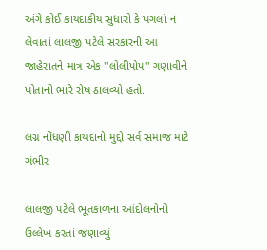અંગે કોઈ કાયદાકીય સુધારો કે પગલાં ન લેવાતાં લાલજી પટેલે સરકારની આ જાહેરાતને માત્ર એક "લોલીપોપ" ગણાવીને પોતાનો ભારે રોષ ઠાલવ્યો હતો.

લગ્ન નોંધણી કાયદાનો મુદ્દો સર્વ સમાજ માટે ગંભીર

લાલજી પટેલે ભૂતકાળના આંદોલનોનો ઉલ્લેખ કરતાં જણાવ્યું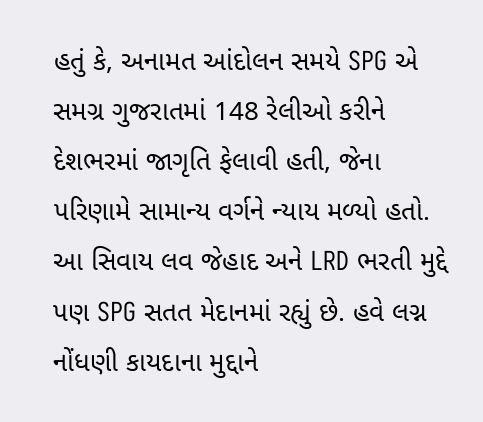હતું કે, અનામત આંદોલન સમયે SPG એ સમગ્ર ગુજરાતમાં 148 રેલીઓ કરીને દેશભરમાં જાગૃતિ ફેલાવી હતી, જેના પરિણામે સામાન્ય વર્ગને ન્યાય મળ્યો હતો. આ સિવાય લવ જેહાદ અને LRD ભરતી મુદ્દે પણ SPG સતત મેદાનમાં રહ્યું છે. હવે લગ્ન નોંધણી કાયદાના મુદ્દાને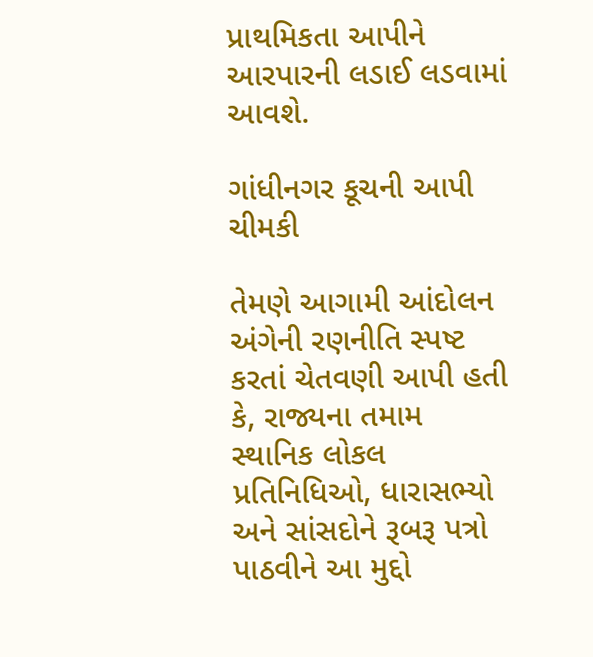પ્રાથમિકતા આપીને આરપારની લડાઈ લડવામાં આવશે.

ગાંધીનગર કૂચની આપી ચીમકી

તેમણે આગામી આંદોલન અંગેની રણનીતિ સ્પષ્ટ કરતાં ચેતવણી આપી હતી કે, રાજ્યના તમામ સ્થાનિક લોકલ પ્રતિનિધિઓ, ધારાસભ્યો અને સાંસદોને રૂબરૂ પત્રો પાઠવીને આ મુદ્દો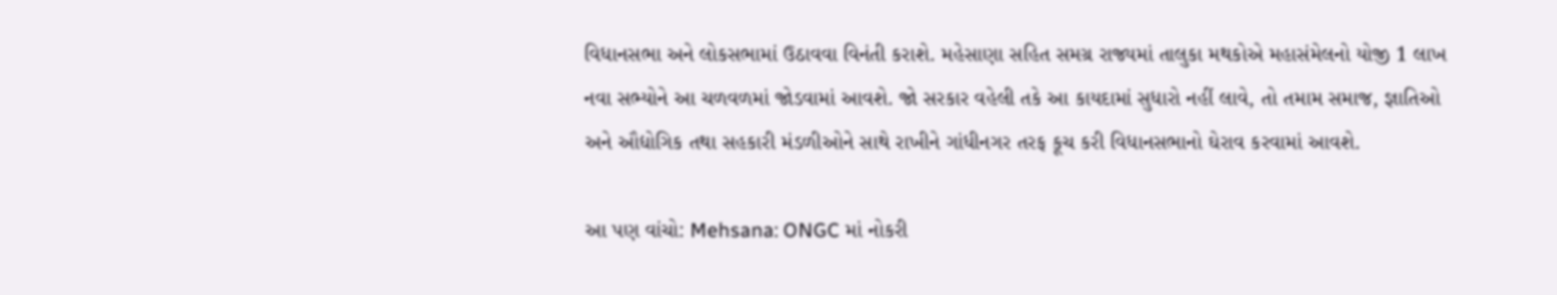વિધાનસભા અને લોકસભામાં ઉઠાવવા વિનંતી કરાશે. મહેસાણા સહિત સમગ્ર રાજ્યમાં તાલુકા મથકોએ મહાસંમેલનો યોજી 1 લાખ નવા સભ્યોને આ ચળવળમાં જોડવામાં આવશે. જો સરકાર વહેલી તકે આ કાયદામાં સુધારો નહીં લાવે, તો તમામ સમાજ, જ્ઞાતિઓ અને ઔદ્યોગિક તથા સહકારી મંડળીઓને સાથે રાખીને ગાંધીનગર તરફ કૂચ કરી વિધાનસભાનો ઘેરાવ કરવામાં આવશે.

આ પણ વાંચો: Mehsana: ONGC માં નોકરી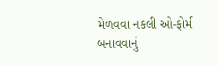મેળવવા નકલી ઓ-ફોર્મ બનાવવાનું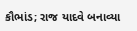કૌભાંડ; રાજ યાદવે બનાવ્યા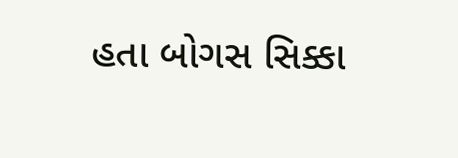હતા બોગસ સિક્કા